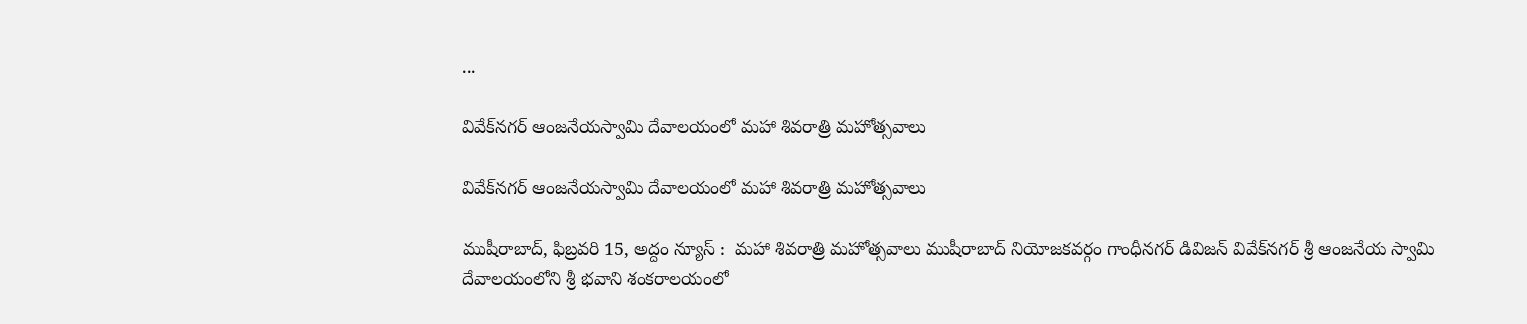...

వివేక్‌న‌గ‌ర్ ఆంజ‌నేయ‌స్వామి దేవాల‌యంలో మ‌హా శివ‌రాత్రి మ‌హోత్స‌వాలు

వివేక్‌న‌గ‌ర్ ఆంజ‌నేయ‌స్వామి దేవాల‌యంలో మ‌హా శివ‌రాత్రి మ‌హోత్స‌వాలు

ముషీరాబాద్, ఫిబ్రవరి 15, అద్దం న్యూస్ :  మహా శివరాత్రి మ‌హోత్స‌వాలు ముషీరాబాద్ నియోజ‌క‌వ‌ర్గం గాంధీనగర్ డివిజన్ వివేక్‌న‌గ‌ర్ శ్రీ ఆంజనేయ స్వామి దేవాలయంలోని శ్రీ భవాని శంకరాలయంలో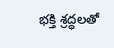భ‌క్తి శ్ర‌ద్ధ‌ల‌తో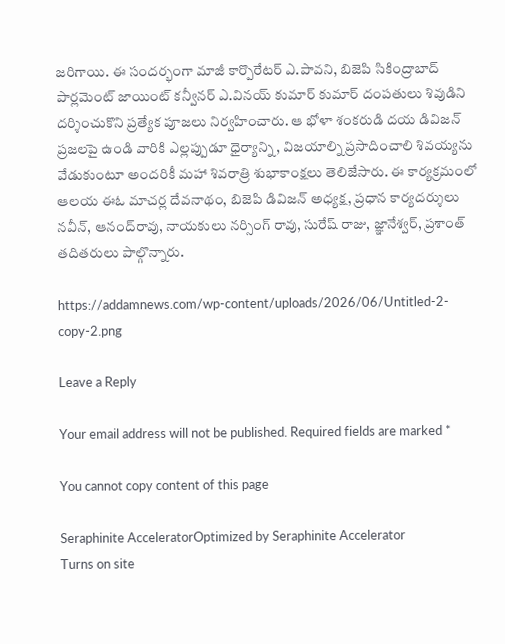జ‌రిగాయి. ఈ సంద‌ర్భంగా మాజీ కార్పొరేటర్ ఎ.పావని, బిజెపి సికింద్రాబాద్ పార్లమెంట్ జాయింట్ కన్వీనర్ ఎ.వినయ్ కుమార్ కుమార్ దంప‌తులు శివుడిని దర్శించుకొని ప్రత్యేక పూజలు నిర్వహించారు. ఆ భోళా శంకరుడి దయ డివిజన్ ప్రజలపై ఉండి వారికి ఎల్లప్పుడూ ధైర్యాన్ని, విజయాల్ని ప్రసాదించాలి శివయ్యను వేడుకుంటూ అందరికీ మహా శివరాత్రి శుభాకాంక్షలు తెలిజేసారు. ఈ కార్యక్రమంలో ఆలయ ఈఓ మాచ‌ర్ల దేవనాథం, బిజెపి డివిజన్ అధ్యక్ష, ప్ర‌ధాన కార్య‌ద‌ర్శులు న‌వీన్, ఆనంద్‌రావు, నాయకులు నర్సింగ్ రావు, సురేష్ రాజు, జ్ఞానేశ్వర్, ప్రశాంత్ తదితరులు పాల్గొన్నారు.

https://addamnews.com/wp-content/uploads/2026/06/Untitled-2-copy-2.png

Leave a Reply

Your email address will not be published. Required fields are marked *

You cannot copy content of this page

Seraphinite AcceleratorOptimized by Seraphinite Accelerator
Turns on site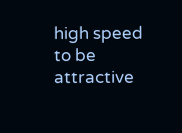high speed to be attractive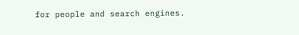for people and search engines.